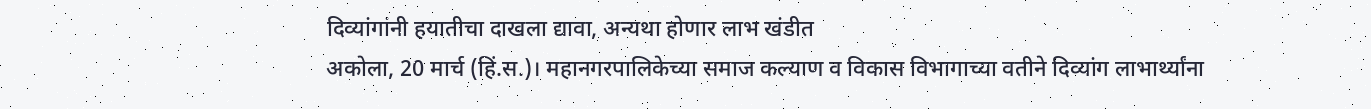दिव्यांगांनी हयातीचा दाखला द्यावा, अन्यथा होणार लाभ खंडीत
अकोला, 20 मार्च (हिं.स.)। महानगरपालिकेच्या समाज कल्याण व विकास विभागाच्या वतीने दिव्यांग लाभार्थ्यांना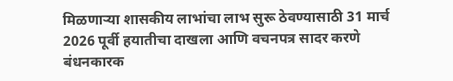मिळणाऱ्या शासकीय लाभांचा लाभ सुरू ठेवण्यासाठी 31 मार्च 2026 पूर्वी हयातीचा दाखला आणि वचनपत्र सादर करणे बंधनकारक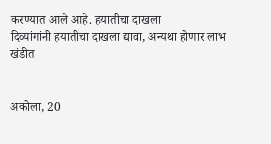करण्यात आले आहे. हयातीचा दाखला
दिव्यांगांनी हयातीचा दाखला द्यावा, अन्यथा होणार लाभ खंडीत


अकोला, 20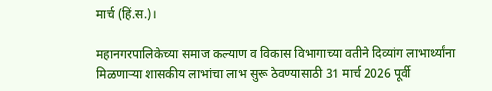मार्च (हिं.स.)।

महानगरपालिकेच्या समाज कल्याण व विकास विभागाच्या वतीने दिव्यांग लाभार्थ्यांना मिळणाऱ्या शासकीय लाभांचा लाभ सुरू ठेवण्यासाठी 31 मार्च 2026 पूर्वी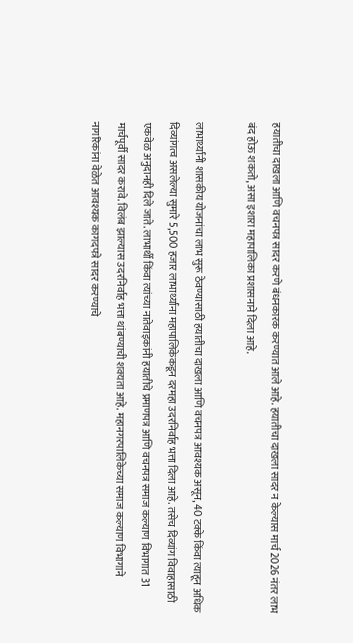हयातीचा दाखला आणि वचनपत्र सादर करणे बंधनकारक करण्यात आले आहे. हयातीचा दाखला सादर न केल्यास मार्च 2026 नंतर लाभ बंद होऊ शकतो, असा इशारा महापालिका प्रशासनाने दिला आहे.

लाभार्थ्यांनी शासकीय योजनांचा लाभ सुरू ठेवण्यासाठी हयातीचा दाखला आणि वचनपत्र आवश्यक असून, 40 टक्के किंवा त्याहून अधिक दिव्यांगत्व असलेल्या सुमारे 5,500 हजार लाभार्थ्यांना महापालिकेकडून दरमहा उदरनिर्वाह भत्ता दिला आहे. तसेच दिव्यांग विवाहासाठी एकवेळ अनुदानही दिले जाते. लाभार्थी किंवा त्यांच्या नातेवाइकांनी हयातीचे प्रमाणपत्र आणि वचनपत्र समाज कल्याण विभागात 31 मार्चपूर्वी सादर करावे. विलंब झाल्यास उदरनिर्वाह भत्ता थांबण्याची शक्यता आहे. महानगरपालिकेच्या समाज कल्याण विभागाने नागरिकांना वेळेत आवश्यक कागदपत्रे सादर करण्याचे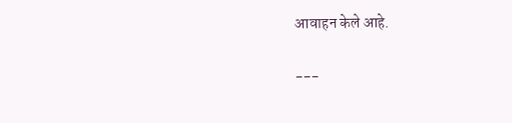आवाहन केले आहे.

---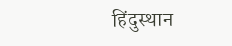हिंदुस्थान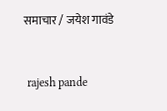समाचार / जयेश गावंडे


 rajesh pande